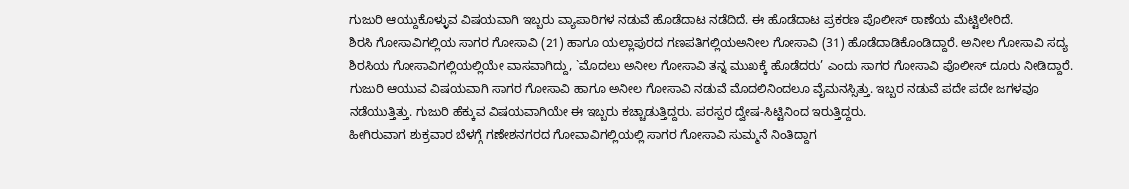ಗುಜುರಿ ಆಯ್ದುಕೊಳ್ಳುವ ವಿಷಯವಾಗಿ ಇಬ್ಬರು ವ್ಯಾಪಾರಿಗಳ ನಡುವೆ ಹೊಡೆದಾಟ ನಡೆದಿದೆ. ಈ ಹೊಡೆದಾಟ ಪ್ರಕರಣ ಪೊಲೀಸ್ ಠಾಣೆಯ ಮೆಟ್ಟಿಲೇರಿದೆ.
ಶಿರಸಿ ಗೋಸಾವಿಗಲ್ಲಿಯ ಸಾಗರ ಗೋಸಾವಿ (21) ಹಾಗೂ ಯಲ್ಲಾಪುರದ ಗಣಪತಿಗಲ್ಲಿಯಅನೀಲ ಗೋಸಾವಿ (31) ಹೊಡೆದಾಡಿಕೊಂಡಿದ್ದಾರೆ. ಅನೀಲ ಗೋಸಾವಿ ಸದ್ಯ ಶಿರಸಿಯ ಗೋಸಾವಿಗಲ್ಲಿಯಲ್ಲಿಯೇ ವಾಸವಾಗಿದ್ದು, `ಮೊದಲು ಅನೀಲ ಗೋಸಾವಿ ತನ್ನ ಮುಖಕ್ಕೆ ಹೊಡೆದರು’ ಎಂದು ಸಾಗರ ಗೋಸಾವಿ ಪೊಲೀಸ್ ದೂರು ನೀಡಿದ್ದಾರೆ.
ಗುಜುರಿ ಆಯುವ ವಿಷಯವಾಗಿ ಸಾಗರ ಗೋಸಾವಿ ಹಾಗೂ ಅನೀಲ ಗೋಸಾವಿ ನಡುವೆ ಮೊದಲಿನಿಂದಲೂ ವೈಮನಸ್ಸಿತ್ತು. ಇಬ್ಬರ ನಡುವೆ ಪದೇ ಪದೇ ಜಗಳವೂ ನಡೆಯುತ್ತಿತ್ತು. ಗುಜುರಿ ಹೆಕ್ಕುವ ವಿಷಯವಾಗಿಯೇ ಈ ಇಬ್ಬರು ಕಚ್ಚಾಡುತ್ತಿದ್ದರು. ಪರಸ್ಪರ ದ್ವೇಷ-ಸಿಟ್ಟಿನಿಂದ ಇರುತ್ತಿದ್ದರು.
ಹೀಗಿರುವಾಗ ಶುಕ್ರವಾರ ಬೆಳಗ್ಗೆ ಗಣೇಶನಗರದ ಗೋವಾವಿಗಲ್ಲಿಯಲ್ಲಿ ಸಾಗರ ಗೋಸಾವಿ ಸುಮ್ಮನೆ ನಿಂತಿದ್ದಾಗ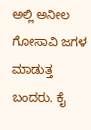ಅಲ್ಲಿ ಅನೀಲ ಗೋಸಾವಿ ಜಗಳ ಮಾಡುತ್ತ ಬಂದರು. ಕೈ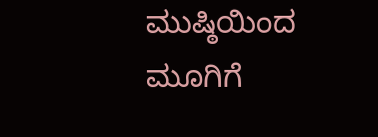ಮುಷ್ಠಿಯಿಂದ ಮೂಗಿಗೆ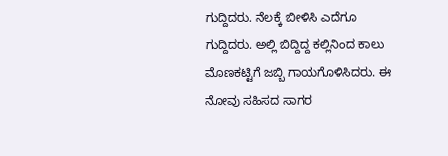ಗುದ್ದಿದರು. ನೆಲಕ್ಕೆ ಬೀಳಿಸಿ ಎದೆಗೂ ಗುದ್ದಿದರು. ಅಲ್ಲಿ ಬಿದ್ದಿದ್ದ ಕಲ್ಲಿನಿಂದ ಕಾಲು ಮೊಣಕಟ್ಟಿಗೆ ಜಬ್ಬಿ ಗಾಯಗೊಳಿಸಿದರು. ಈ ನೋವು ಸಹಿಸದ ಸಾಗರ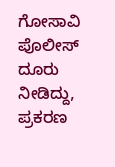ಗೋಸಾವಿ ಪೊಲೀಸ್ ದೂರು ನೀಡಿದ್ದು, ಪ್ರಕರಣ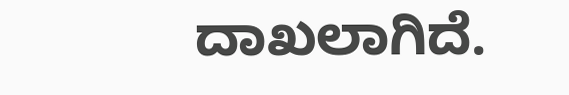ದಾಖಲಾಗಿದೆ.